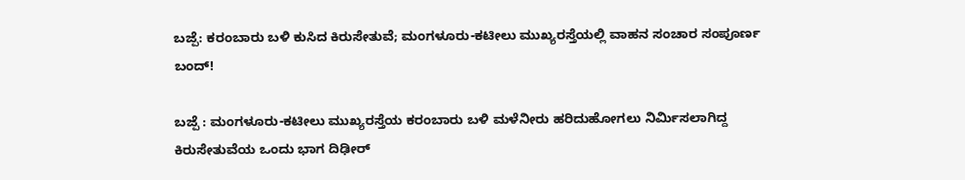ಬಜ್ಪೆ: ಕರಂಬಾರು ಬಳಿ ಕುಸಿದ ಕಿರುಸೇತುವೆ; ಮಂಗಳೂರು-ಕಟೀಲು ಮುಖ್ಯರಸ್ತೆಯಲ್ಲಿ ವಾಹನ ಸಂಚಾರ ಸಂಪೂರ್ಣ ಬಂದ್!

ಬಜ್ಪೆ : ಮಂಗಳೂರು-ಕಟೀಲು ಮುಖ್ಯರಸ್ತೆಯ ಕರಂಬಾರು ಬಳಿ ಮಳೆನೀರು ಹರಿದುಹೋಗಲು ನಿರ್ಮಿಸಲಾಗಿದ್ದ ಕಿರುಸೇತುವೆಯ ಒಂದು ಭಾಗ ದಿಢೀರ್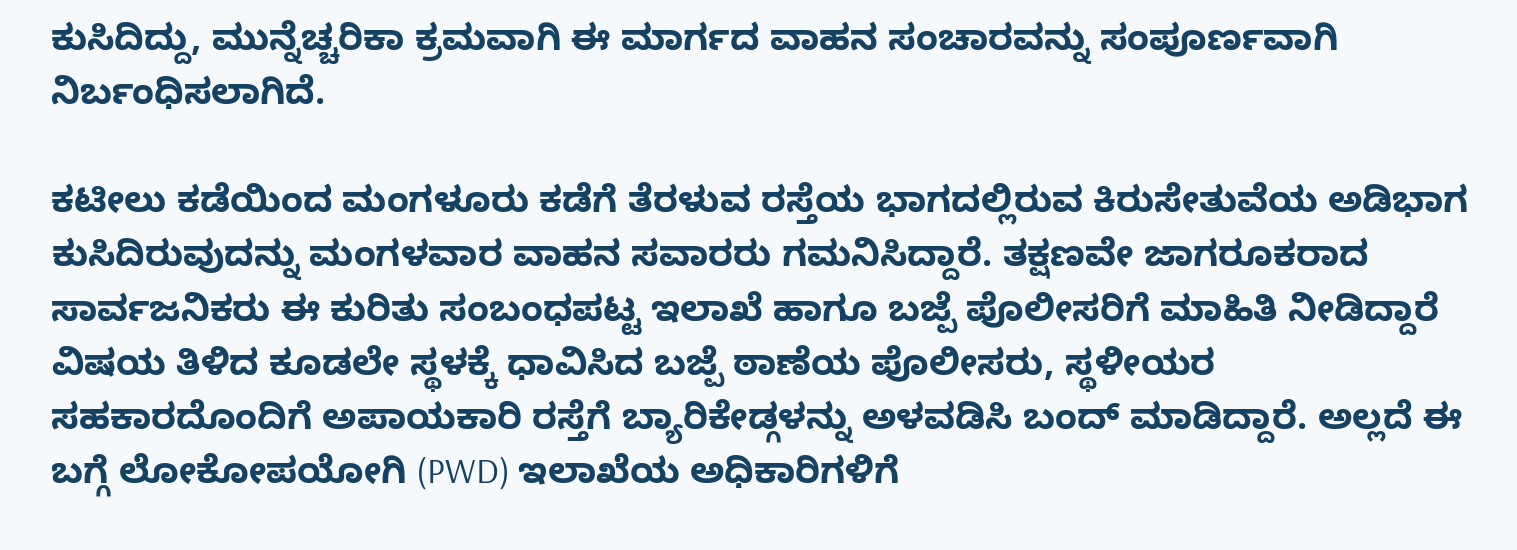ಕುಸಿದಿದ್ದು, ಮುನ್ನೆಚ್ಚರಿಕಾ ಕ್ರಮವಾಗಿ ಈ ಮಾರ್ಗದ ವಾಹನ ಸಂಚಾರವನ್ನು ಸಂಪೂರ್ಣವಾಗಿ ನಿರ್ಬಂಧಿಸಲಾಗಿದೆ.

ಕಟೀಲು ಕಡೆಯಿಂದ ಮಂಗಳೂರು ಕಡೆಗೆ ತೆರಳುವ ರಸ್ತೆಯ ಭಾಗದಲ್ಲಿರುವ ಕಿರುಸೇತುವೆಯ ಅಡಿಭಾಗ ಕುಸಿದಿರುವುದನ್ನು ಮಂಗಳವಾರ ವಾಹನ ಸವಾರರು ಗಮನಿಸಿದ್ದಾರೆ. ತಕ್ಷಣವೇ ಜಾಗರೂಕರಾದ ಸಾರ್ವಜನಿಕರು ಈ ಕುರಿತು ಸಂಬಂಧಪಟ್ಟ ಇಲಾಖೆ ಹಾಗೂ ಬಜ್ಪೆ ಪೊಲೀಸರಿಗೆ ಮಾಹಿತಿ ನೀಡಿದ್ದಾರೆ
ವಿಷಯ ತಿಳಿದ ಕೂಡಲೇ ಸ್ಥಳಕ್ಕೆ ಧಾವಿಸಿದ ಬಜ್ಪೆ ಠಾಣೆಯ ಪೊಲೀಸರು, ಸ್ಥಳೀಯರ ಸಹಕಾರದೊಂದಿಗೆ ಅಪಾಯಕಾರಿ ರಸ್ತೆಗೆ ಬ್ಯಾರಿಕೇಡ್ಗಳನ್ನು ಅಳವಡಿಸಿ ಬಂದ್ ಮಾಡಿದ್ದಾರೆ. ಅಲ್ಲದೆ ಈ ಬಗ್ಗೆ ಲೋಕೋಪಯೋಗಿ (PWD) ಇಲಾಖೆಯ ಅಧಿಕಾರಿಗಳಿಗೆ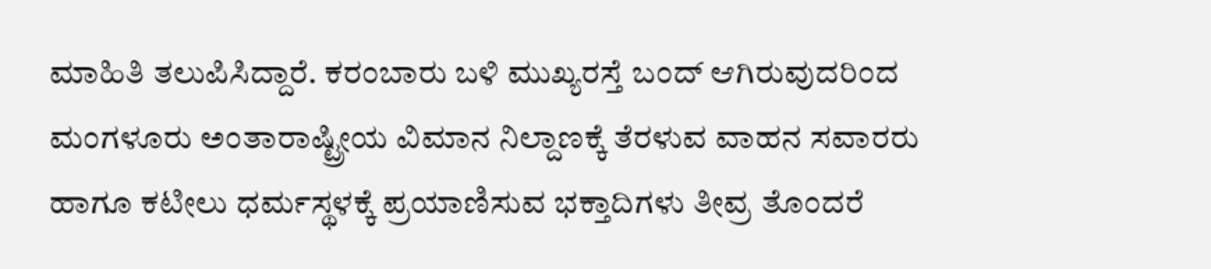ಮಾಹಿತಿ ತಲುಪಿಸಿದ್ದಾರೆ. ಕರಂಬಾರು ಬಳಿ ಮುಖ್ಯರಸ್ತೆ ಬಂದ್ ಆಗಿರುವುದರಿಂದ ಮಂಗಳೂರು ಅಂತಾರಾಷ್ಟ್ರೀಯ ವಿಮಾನ ನಿಲ್ದಾಣಕ್ಕೆ ತೆರಳುವ ವಾಹನ ಸವಾರರು ಹಾಗೂ ಕಟೀಲು ಧರ್ಮಸ್ಥಳಕ್ಕೆ ಪ್ರಯಾಣಿಸುವ ಭಕ್ತಾದಿಗಳು ತೀವ್ರ ತೊಂದರೆ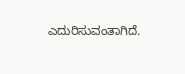ಎದುರಿಸುವಂತಾಗಿದೆ.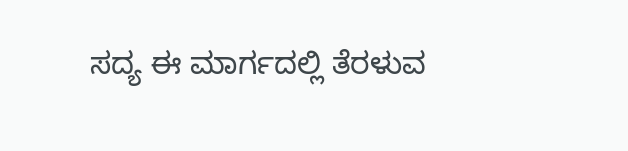ಸದ್ಯ ಈ ಮಾರ್ಗದಲ್ಲಿ ತೆರಳುವ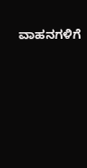ವಾಹನಗಳಿಗೆ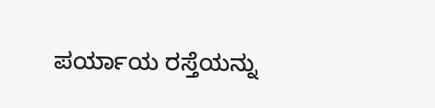ಪರ್ಯಾಯ ರಸ್ತೆಯನ್ನು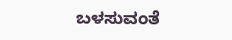ಬಳಸುವಂತೆ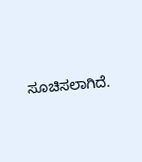ಸೂಚಿಸಲಾಗಿದೆ.